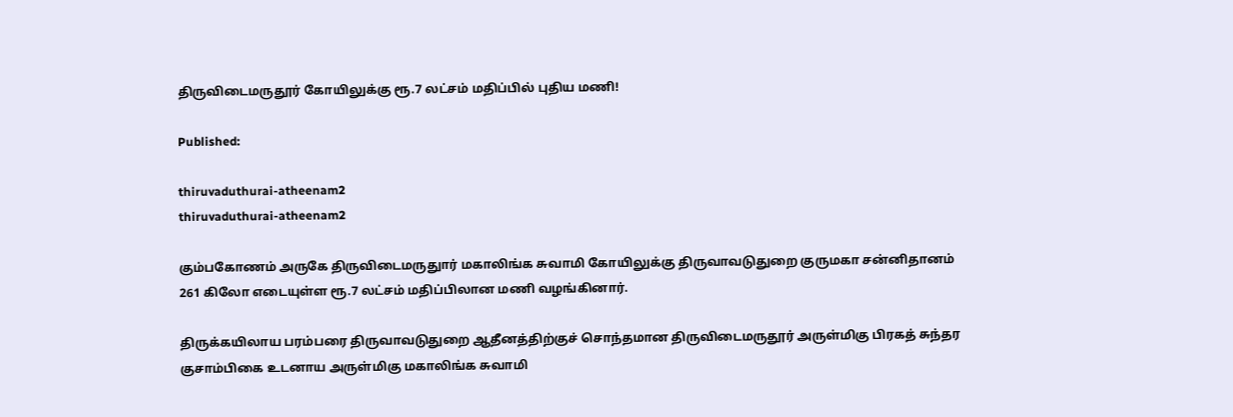திருவிடைமருதூர் கோயிலுக்கு ரூ.7 லட்சம் மதிப்பில் புதிய மணி!

Published:

thiruvaduthurai-atheenam2
thiruvaduthurai-atheenam2

கும்பகோணம் அருகே திருவிடைமருதுார் மகாலிங்க சுவாமி கோயிலுக்கு திருவாவடுதுறை குருமகா சன்னிதானம் 261 கிலோ எடையுள்ள ரூ.7 லட்சம் மதிப்பிலான மணி வழங்கினார்.

திருக்கயிலாய பரம்பரை திருவாவடுதுறை ஆதீனத்திற்குச் சொந்தமான திருவிடைமருதூர் அருள்மிகு பிரகத் சுந்தர குசாம்பிகை உடனாய அருள்மிகு மகாலிங்க சுவாமி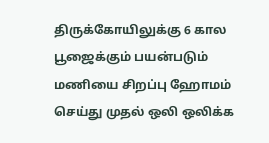திருக்கோயிலுக்கு 6 கால பூஜைக்கும் பயன்படும் மணியை சிறப்பு ஹோமம் செய்து முதல் ஒலி ஒலிக்க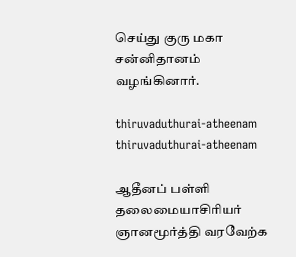செய்து குரு மகா சன்னிதானம் வழங்கினார்.

thiruvaduthurai-atheenam
thiruvaduthurai-atheenam

ஆதீனப் பள்ளி தலைமையாசிரியர் ஞானமூர்த்தி வரவேற்க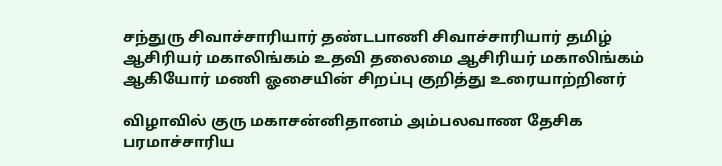சந்துரு சிவாச்சாரியார் தண்டபாணி சிவாச்சாரியார் தமிழ் ஆசிரியர் மகாலிங்கம் உதவி தலைமை ஆசிரியர் மகாலிங்கம் ஆகியோர் மணி ஓசையின் சிறப்பு குறித்து உரையாற்றினர்

விழாவில் குரு மகாசன்னிதானம் அம்பலவாண தேசிக பரமாச்சாரிய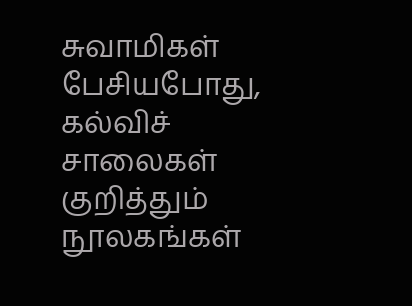சுவாமிகள் பேசியபோது, கல்விச் சாலைகள் குறித்தும் நூலகங்கள்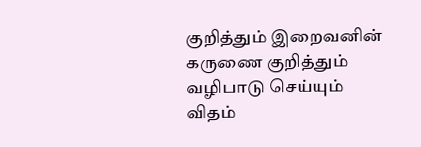குறித்தும் இறைவனின் கருணை குறித்தும் வழிபாடு செய்யும் விதம்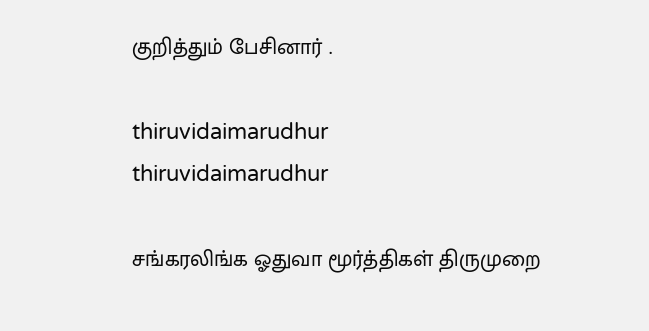குறித்தும் பேசினார் .

thiruvidaimarudhur
thiruvidaimarudhur

சங்கரலிங்க ஓதுவா மூர்த்திகள் திருமுறை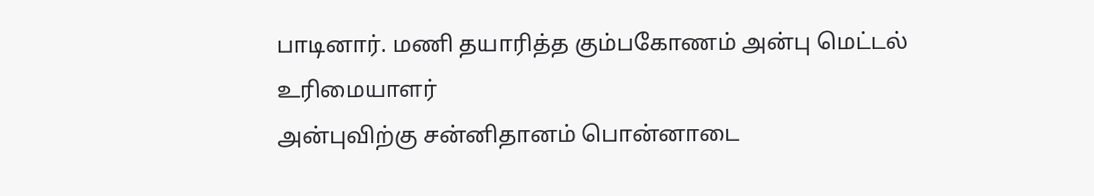பாடினார். மணி தயாரித்த கும்பகோணம் அன்பு மெட்டல் உரிமையாளர்
அன்புவிற்கு சன்னிதானம் பொன்னாடை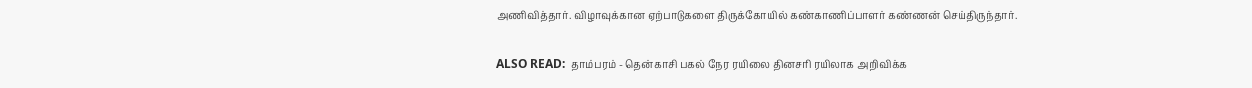அணிவித்தார். விழாவுக்கான ஏற்பாடுகளை திருக்கோயில் கண்காணிப்பாளர் கண்ணன் செய்திருந்தார்.

ALSO READ:  தாம்பரம் - தென்காசி பகல் நேர ரயிலை தினசரி ரயிலாக அறிவிக்க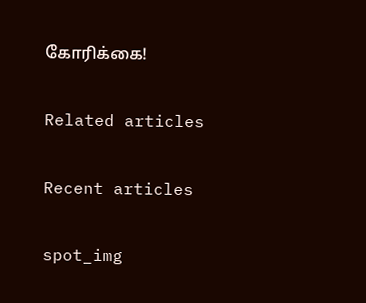கோரிக்கை!

Related articles

Recent articles

spot_img